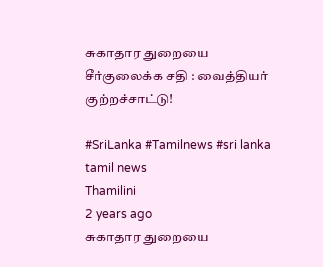சுகாதார துறையை சீர்குலைக்க சதி : வைத்தியர் குற்றச்சாட்டு!

#SriLanka #Tamilnews #sri lanka tamil news
Thamilini
2 years ago
சுகாதார துறையை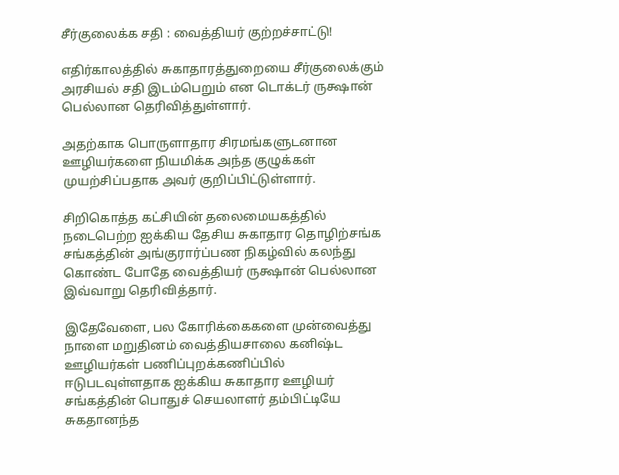சீர்குலைக்க சதி : வைத்தியர் குற்றச்சாட்டு!

எதிர்காலத்தில் சுகாதாரத்துறையை சீர்குலைக்கும் அரசியல் சதி இடம்பெறும் என டொக்டர் ருக்ஷான் பெல்லான தெரிவித்துள்ளார்.

அதற்காக பொருளாதார சிரமங்களுடனான ஊழியர்களை நியமிக்க அந்த குழுக்கள் முயற்சிப்பதாக அவர் குறிப்பிட்டுள்ளார்.

சிறிகொத்த கட்சியின் தலைமையகத்தில் நடைபெற்ற ஐக்கிய தேசிய சுகாதார தொழிற்சங்க சங்கத்தின் அங்குரார்ப்பண நிகழ்வில் கலந்து கொண்ட போதே வைத்தியர் ருக்ஷான் பெல்லான இவ்வாறு தெரிவித்தார்.

இதேவேளை, பல கோரிக்கைகளை முன்வைத்து நாளை மறுதினம் வைத்தியசாலை கனிஷ்ட ஊழியர்கள் பணிப்புறக்கணிப்பில் ஈடுபடவுள்ளதாக ஐக்கிய சுகாதார ஊழியர் சங்கத்தின் பொதுச் செயலாளர் தம்பிட்டியே சுகதானந்த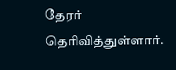தேரர் தெரிவித்துள்ளார்.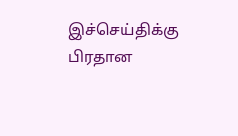இச்செய்திக்கு பிரதான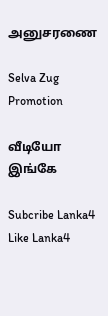அனுசரணை

Selva Zug Promotion

வீடியோ இங்கே

Subcribe Lanka4
Like Lanka4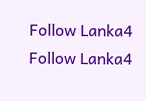Follow Lanka4
Follow Lanka4